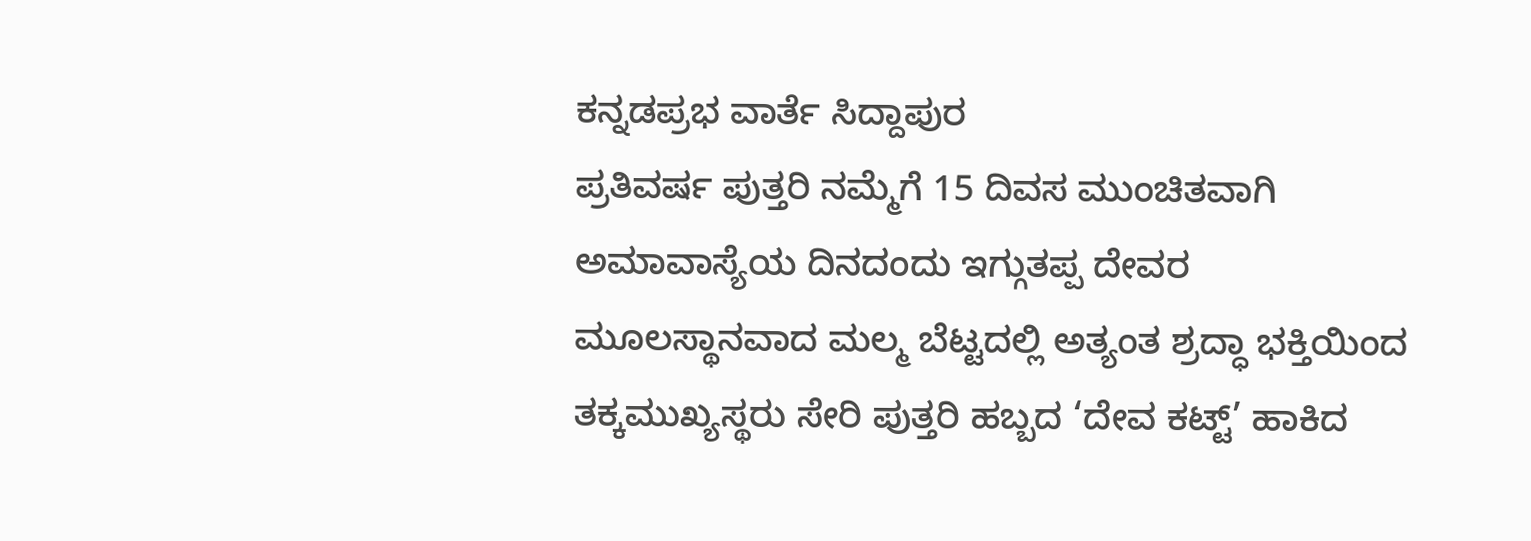ಕನ್ನಡಪ್ರಭ ವಾರ್ತೆ ಸಿದ್ದಾಪುರ
ಪ್ರತಿವರ್ಷ ಪುತ್ತರಿ ನಮ್ಮೆಗೆ 15 ದಿವಸ ಮುಂಚಿತವಾಗಿ ಅಮಾವಾಸ್ಯೆಯ ದಿನದಂದು ಇಗ್ಗುತಪ್ಪ ದೇವರ ಮೂಲಸ್ಥಾನವಾದ ಮಲ್ಮ ಬೆಟ್ಟದಲ್ಲಿ ಅತ್ಯಂತ ಶ್ರದ್ಧಾ ಭಕ್ತಿಯಿಂದ ತಕ್ಕಮುಖ್ಯಸ್ಥರು ಸೇರಿ ಪುತ್ತರಿ ಹಬ್ಬದ ‘ದೇವ ಕಟ್ಟ್’ ಹಾಕಿದ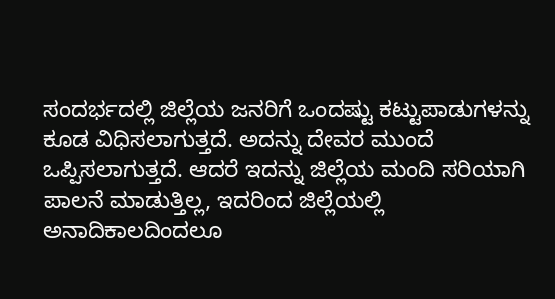ಸಂದರ್ಭದಲ್ಲಿ ಜಿಲ್ಲೆಯ ಜನರಿಗೆ ಒಂದಷ್ಟು ಕಟ್ಟುಪಾಡುಗಳನ್ನು ಕೂಡ ವಿಧಿಸಲಾಗುತ್ತದೆ. ಅದನ್ನು ದೇವರ ಮುಂದೆ ಒಪ್ಪಿಸಲಾಗುತ್ತದೆ. ಆದರೆ ಇದನ್ನು ಜಿಲ್ಲೆಯ ಮಂದಿ ಸರಿಯಾಗಿ ಪಾಲನೆ ಮಾಡುತ್ತಿಲ್ಲ, ಇದರಿಂದ ಜಿಲ್ಲೆಯಲ್ಲಿ ಅನಾದಿಕಾಲದಿಂದಲೂ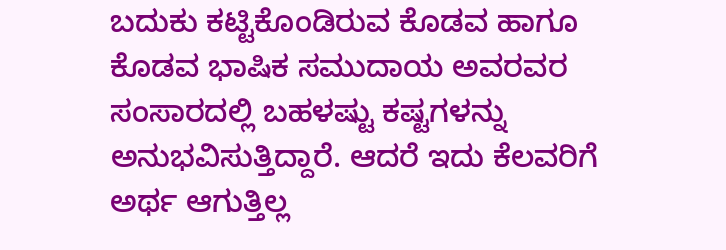ಬದುಕು ಕಟ್ಟಿಕೊಂಡಿರುವ ಕೊಡವ ಹಾಗೂ ಕೊಡವ ಭಾಷಿಕ ಸಮುದಾಯ ಅವರವರ ಸಂಸಾರದಲ್ಲಿ ಬಹಳಷ್ಟು ಕಷ್ಟಗಳನ್ನು ಅನುಭವಿಸುತ್ತಿದ್ದಾರೆ. ಆದರೆ ಇದು ಕೆಲವರಿಗೆ ಅರ್ಥ ಆಗುತ್ತಿಲ್ಲ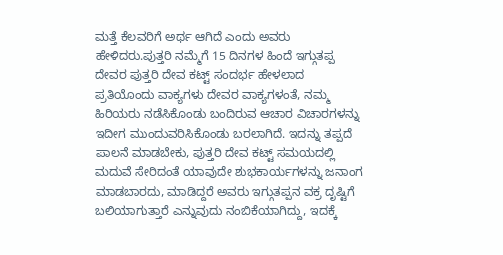ಮತ್ತೆ ಕೆಲವರಿಗೆ ಅರ್ಥ ಆಗಿದೆ ಎಂದು ಅವರು ಹೇಳಿದರು.ಪುತ್ತರಿ ನಮ್ಮೆಗೆ 15 ದಿನಗಳ ಹಿಂದೆ ಇಗ್ಗುತಪ್ಪ ದೇವರ ಪುತ್ತರಿ ದೇವ ಕಟ್ಟ್ ಸಂದರ್ಭ ಹೇಳಲಾದ ಪ್ರತಿಯೊಂದು ವಾಕ್ಯಗಳು ದೇವರ ವಾಕ್ಯಗಳಂತೆ, ನಮ್ಮ ಹಿರಿಯರು ನಡೆಸಿಕೊಂಡು ಬಂದಿರುವ ಆಚಾರ ವಿಚಾರಗಳನ್ನು ಇದೀಗ ಮುಂದುವರಿಸಿಕೊಂಡು ಬರಲಾಗಿದೆ. ಇದನ್ನು ತಪ್ಪದೆ ಪಾಲನೆ ಮಾಡಬೇಕು, ಪುತ್ತರಿ ದೇವ ಕಟ್ಟ್ ಸಮಯದಲ್ಲಿ ಮದುವೆ ಸೇರಿದಂತೆ ಯಾವುದೇ ಶುಭಕಾರ್ಯಗಳನ್ನು ಜನಾಂಗ ಮಾಡಬಾರದು, ಮಾಡಿದ್ದರೆ ಅವರು ಇಗ್ಗುತಪ್ಪನ ವಕ್ರ ದೃಷ್ಟಿಗೆ ಬಲಿಯಾಗುತ್ತಾರೆ ಎನ್ನುವುದು ನಂಬಿಕೆಯಾಗಿದ್ದು, ಇದಕ್ಕೆ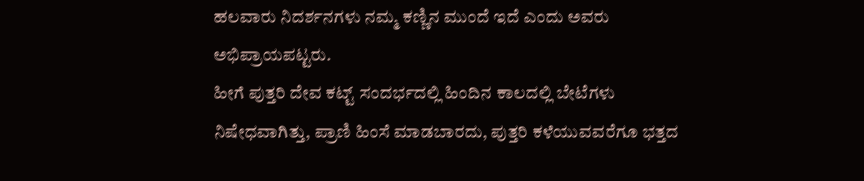ಹಲವಾರು ನಿದರ್ಶನಗಳು ನಮ್ಮ ಕಣ್ಣಿನ ಮುಂದೆ ಇದೆ ಎಂದು ಅವರು ಅಭಿಪ್ರಾಯಪಟ್ಟರು.
ಹೀಗೆ ಪುತ್ತರಿ ದೇವ ಕಟ್ಟ್ ಸಂದರ್ಭದಲ್ಲಿ ಹಿಂದಿನ ಕಾಲದಲ್ಲಿ ಬೇಟೆಗಳು ನಿಷೇಧವಾಗಿತ್ತು, ಪ್ರಾಣಿ ಹಿಂಸೆ ಮಾಡಬಾರದು, ಪುತ್ತರಿ ಕಳೆಯುವವರೆಗೂ ಭತ್ತದ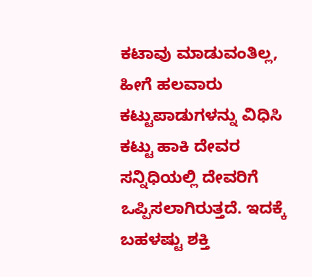ಕಟಾವು ಮಾಡುವಂತಿಲ್ಲ, ಹೀಗೆ ಹಲವಾರು ಕಟ್ಟುಪಾಡುಗಳನ್ನು ವಿಧಿಸಿ ಕಟ್ಟು ಹಾಕಿ ದೇವರ ಸನ್ನಿಧಿಯಲ್ಲಿ ದೇವರಿಗೆ ಒಪ್ಪಿಸಲಾಗಿರುತ್ತದೆ. ಇದಕ್ಕೆ ಬಹಳಷ್ಟು ಶಕ್ತಿ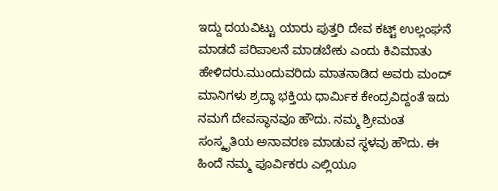ಇದ್ದು ದಯವಿಟ್ಟು ಯಾರು ಪುತ್ತರಿ ದೇವ ಕಟ್ಟ್ ಉಲ್ಲಂಘನೆ ಮಾಡದೆ ಪರಿಪಾಲನೆ ಮಾಡಬೇಕು ಎಂದು ಕಿವಿಮಾತು ಹೇಳಿದರು.ಮುಂದುವರಿದು ಮಾತನಾಡಿದ ಅವರು ಮಂದ್ ಮಾನಿಗಳು ಶ್ರದ್ಧಾ ಭಕ್ತಿಯ ಧಾರ್ಮಿಕ ಕೇಂದ್ರವಿದ್ದಂತೆ ಇದು ನಮಗೆ ದೇವಸ್ಥಾನವೂ ಹೌದು. ನಮ್ಮ ಶ್ರೀಮಂತ ಸಂಸ್ಕೃತಿಯ ಅನಾವರಣ ಮಾಡುವ ಸ್ಥಳವು ಹೌದು. ಈ ಹಿಂದೆ ನಮ್ಮ ಪೂರ್ವಿಕರು ಎಲ್ಲಿಯೂ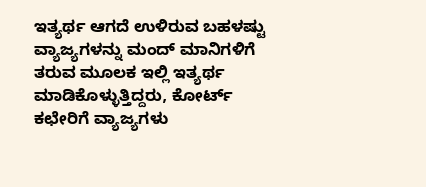ಇತ್ಯರ್ಥ ಆಗದೆ ಉಳಿರುವ ಬಹಳಷ್ಟು ವ್ಯಾಜ್ಯಗಳನ್ನು ಮಂದ್ ಮಾನಿಗಳಿಗೆ ತರುವ ಮೂಲಕ ಇಲ್ಲಿ ಇತ್ಯರ್ಥ ಮಾಡಿಕೊಳ್ಳುತ್ತಿದ್ದರು, ಕೋರ್ಟ್ ಕಛೇರಿಗೆ ವ್ಯಾಜ್ಯಗಳು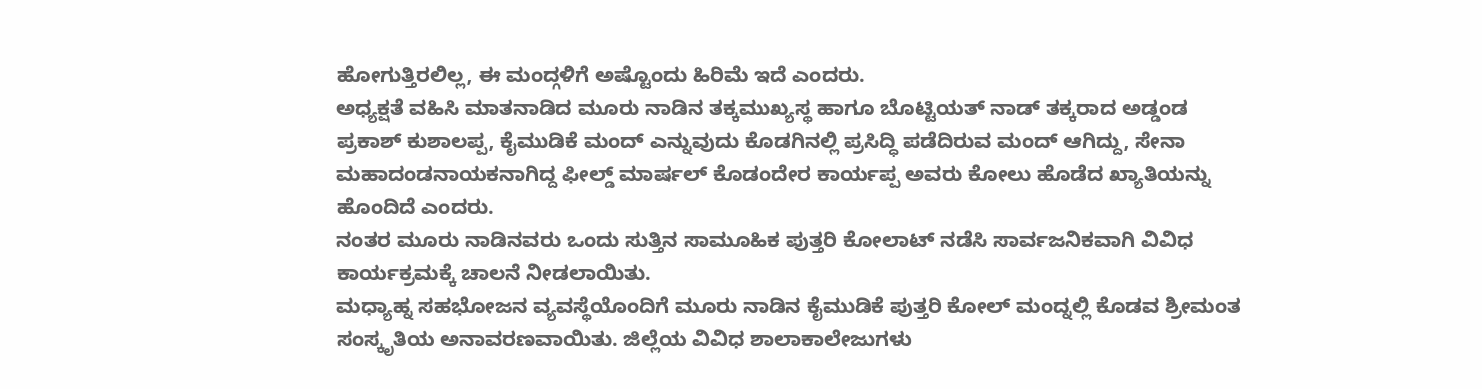ಹೋಗುತ್ತಿರಲಿಲ್ಲ, ಈ ಮಂದ್ಗಳಿಗೆ ಅಷ್ಟೊಂದು ಹಿರಿಮೆ ಇದೆ ಎಂದರು.
ಅಧ್ಯಕ್ಷತೆ ವಹಿಸಿ ಮಾತನಾಡಿದ ಮೂರು ನಾಡಿನ ತಕ್ಕಮುಖ್ಯಸ್ಥ ಹಾಗೂ ಬೊಟ್ಟಿಯತ್ ನಾಡ್ ತಕ್ಕರಾದ ಅಡ್ಡಂಡ ಪ್ರಕಾಶ್ ಕುಶಾಲಪ್ಪ, ಕೈಮುಡಿಕೆ ಮಂದ್ ಎನ್ನುವುದು ಕೊಡಗಿನಲ್ಲಿ ಪ್ರಸಿದ್ಧಿ ಪಡೆದಿರುವ ಮಂದ್ ಆಗಿದ್ದು, ಸೇನಾ ಮಹಾದಂಡನಾಯಕನಾಗಿದ್ದ ಫೀಲ್ಡ್ ಮಾರ್ಷಲ್ ಕೊಡಂದೇರ ಕಾರ್ಯಪ್ಪ ಅವರು ಕೋಲು ಹೊಡೆದ ಖ್ಯಾತಿಯನ್ನು ಹೊಂದಿದೆ ಎಂದರು.
ನಂತರ ಮೂರು ನಾಡಿನವರು ಒಂದು ಸುತ್ತಿನ ಸಾಮೂಹಿಕ ಪುತ್ತರಿ ಕೋಲಾಟ್ ನಡೆಸಿ ಸಾರ್ವಜನಿಕವಾಗಿ ವಿವಿಧ ಕಾರ್ಯಕ್ರಮಕ್ಕೆ ಚಾಲನೆ ನೀಡಲಾಯಿತು.
ಮಧ್ಯಾಹ್ನ ಸಹಭೋಜನ ವ್ಯವಸ್ಥೆಯೊಂದಿಗೆ ಮೂರು ನಾಡಿನ ಕೈಮುಡಿಕೆ ಪುತ್ತರಿ ಕೋಲ್ ಮಂದ್ನಲ್ಲಿ ಕೊಡವ ಶ್ರೀಮಂತ ಸಂಸ್ಕೃತಿಯ ಅನಾವರಣವಾಯಿತು. ಜಿಲ್ಲೆಯ ವಿವಿಧ ಶಾಲಾಕಾಲೇಜುಗಳು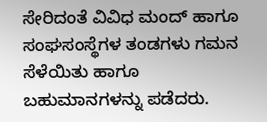ಸೇರಿದಂತೆ ವಿವಿಧ ಮಂದ್ ಹಾಗೂ ಸಂಘಸಂಸ್ಥೆಗಳ ತಂಡಗಳು ಗಮನ ಸೆಳೆಯಿತು ಹಾಗೂ ಬಹುಮಾನಗಳನ್ನು ಪಡೆದರು.